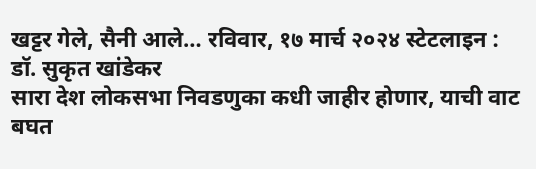खट्टर गेले, सैनी आले… रविवार, १७ मार्च २०२४ स्टेटलाइन : डॉ. सुकृत खांडेकर
सारा देश लोकसभा निवडणुका कधी जाहीर होणार, याची वाट बघत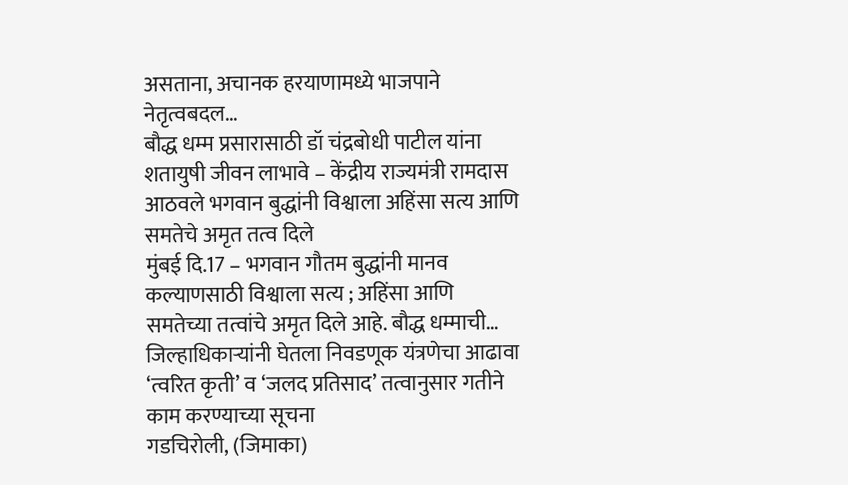असताना, अचानक हरयाणामध्ये भाजपाने नेतृत्वबदल…
बौद्ध धम्म प्रसारासाठी डॉ चंद्रबोधी पाटील यांना शतायुषी जीवन लाभावे – केंद्रीय राज्यमंत्री रामदास आठवले भगवान बुद्धांनी विश्वाला अहिंसा सत्य आणि समतेचे अमृत तत्व दिले
मुंबई दि.17 – भगवान गौतम बुद्धांनी मानव कल्याणसाठी विश्वाला सत्य ; अहिंसा आणि समतेच्या तत्वांचे अमृत दिले आहे. बौद्ध धम्माची…
जिल्हाधिकाऱ्यांनी घेतला निवडणूक यंत्रणेचा आढावा ‘त्वरित कृती’ व ‘जलद प्रतिसाद’ तत्वानुसार गतीने काम करण्याच्या सूचना
गडचिरोली, (जिमाका)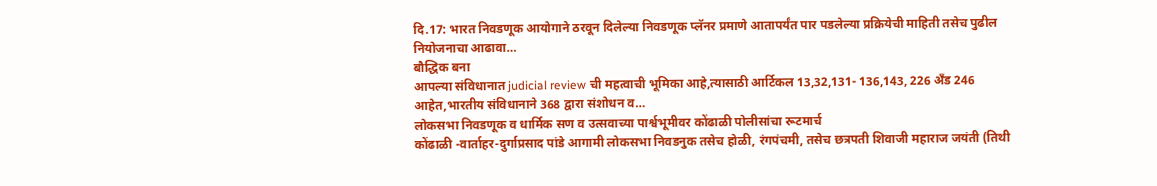दि.17: भारत निवडणूक आयोगाने ठरवून दिलेल्या निवडणूक प्लॅनर प्रमाणे आतापर्यंत पार पडलेल्या प्रक्रियेची माहिती तसेच पुढील नियोजनाचा आढावा…
बौद्धिक बना
आपल्या संविधानात judicial review ची महत्वाची भूमिका आहे,त्यासाठी आर्टिकल 13,32,131- 136,143, 226 अँड 246 आहेत,भारतीय संविधानाने 368 द्वारा संशोधन व…
लोकसभा निवडणूक व धार्मिक सण व उत्सवाच्या पार्श्वभूमीवर कोंढाळी पोलीसांचा रूटमार्च
कोंढाळी -वार्ताहर-दुर्गाप्रसाद पांडे आगामी लोकसभा निवडनुक तसेच होळी, रंगपंचमी, तसेच छत्रपती शिवाजी महाराज जयंती (तिथी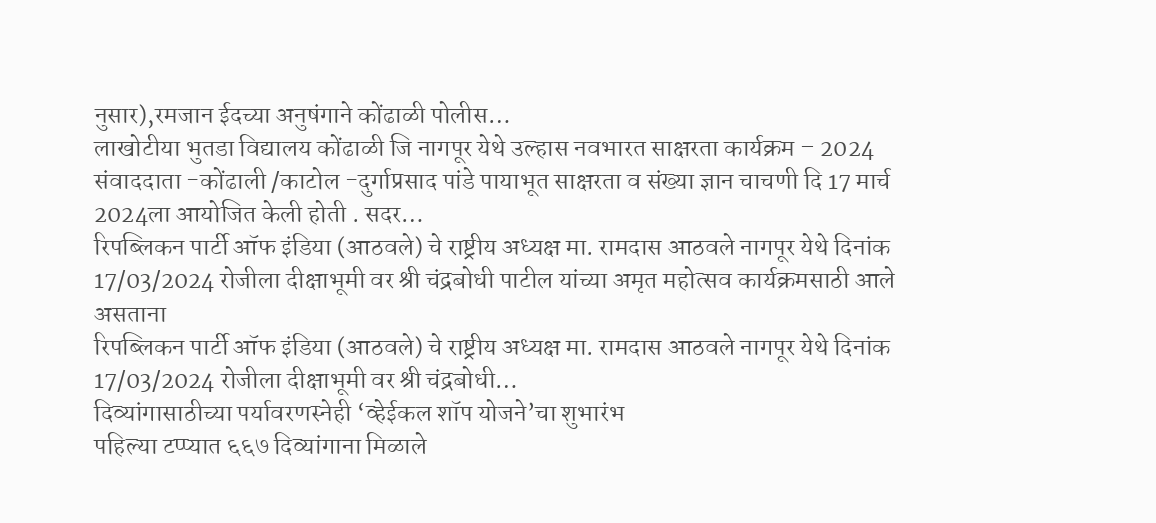नुसार),रमजान ईदच्या अनुषंगाने कोंढाळी पोलीस…
लाखोटीया भुतडा विद्यालय कोंढाळी जि नागपूर येथे उल्हास नवभारत साक्षरता कार्यक्रम – 2024
संवाददाता -कोंढाली /काटोल -दुर्गाप्रसाद पांडे पायाभूत साक्षरता व संख्या ज्ञान चाचणी दि 17 मार्च 2024ला आयोजित केली होती . सदर…
रिपब्लिकन पार्टी ऑफ इंडिया (आठवले) चे राष्ट्रीय अध्यक्ष मा. रामदास आठवले नागपूर येथे दिनांक 17/03/2024 रोजीला दीक्षाभूमी वर श्री चंद्रबोधी पाटील यांच्या अमृत महोत्सव कार्यक्रमसाठी आले असताना
रिपब्लिकन पार्टी ऑफ इंडिया (आठवले) चे राष्ट्रीय अध्यक्ष मा. रामदास आठवले नागपूर येथे दिनांक 17/03/2024 रोजीला दीक्षाभूमी वर श्री चंद्रबोधी…
दिव्यांगासाठीच्या पर्यावरणस्नेही ‘व्हेईकल शॉप योजने’चा शुभारंभ
पहिल्या टप्प्यात ६६७ दिव्यांगाना मिळाले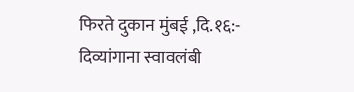फिरते दुकान मुंबई ,दि.१६:- दिव्यांगाना स्वावलंबी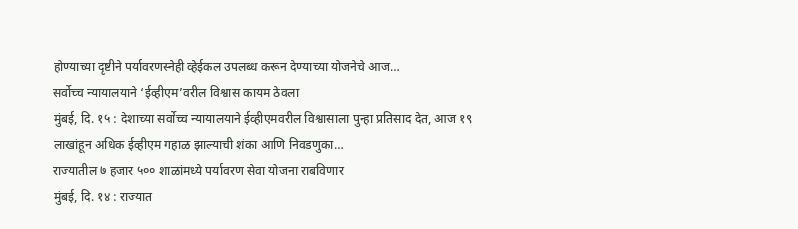होण्याच्या दृष्टीने पर्यावरणस्नेही व्हेईकल उपलब्ध करून देण्याच्या योजनेचे आज…
सर्वोच्च न्यायालयाने ‘ईव्हीएम’वरील विश्वास कायम ठेवला
मुंबई, दि. १५ : देशाच्या सर्वोच्च न्यायालयाने ईव्हीएमवरील विश्वासाला पुन्हा प्रतिसाद देत, आज १९ लाखांहून अधिक ईव्हीएम गहाळ झाल्याची शंका आणि निवडणुका…
राज्यातील ७ हजार ५०० शाळांमध्ये पर्यावरण सेवा योजना राबविणार
मुंबई, दि. १४ : राज्यात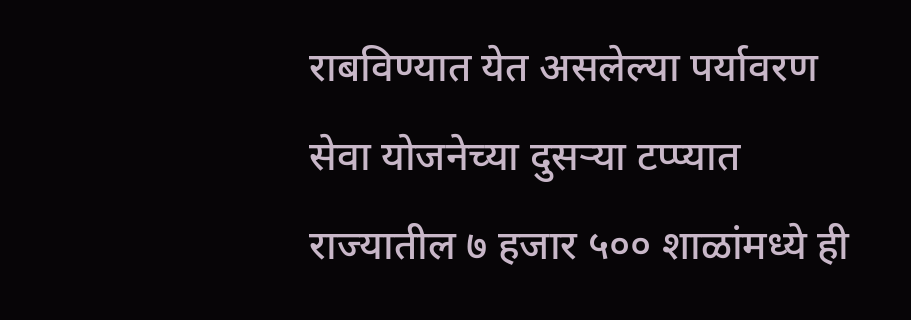राबविण्यात येत असलेल्या पर्यावरण सेवा योजनेच्या दुसऱ्या टप्प्यात राज्यातील ७ हजार ५०० शाळांमध्ये ही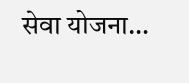सेवा योजना…